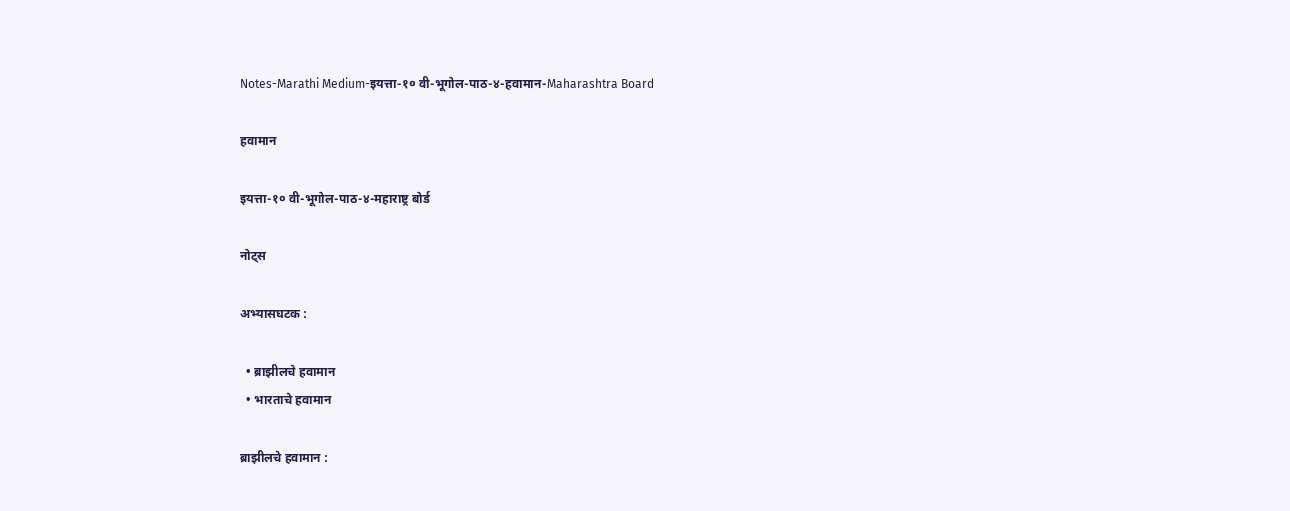Notes-Marathi Medium-इयत्ता-१० वी-भूगोल-पाठ-४-हवामान-Maharashtra Board

हवामान

इयत्ता-१० वी-भूगोल-पाठ-४-महाराष्ट्र बोर्ड

नोट्स

अभ्यासघटक :

  • ब्राझीलचे हवामान
  • भारताचे हवामान

ब्राझीलचे हवामान :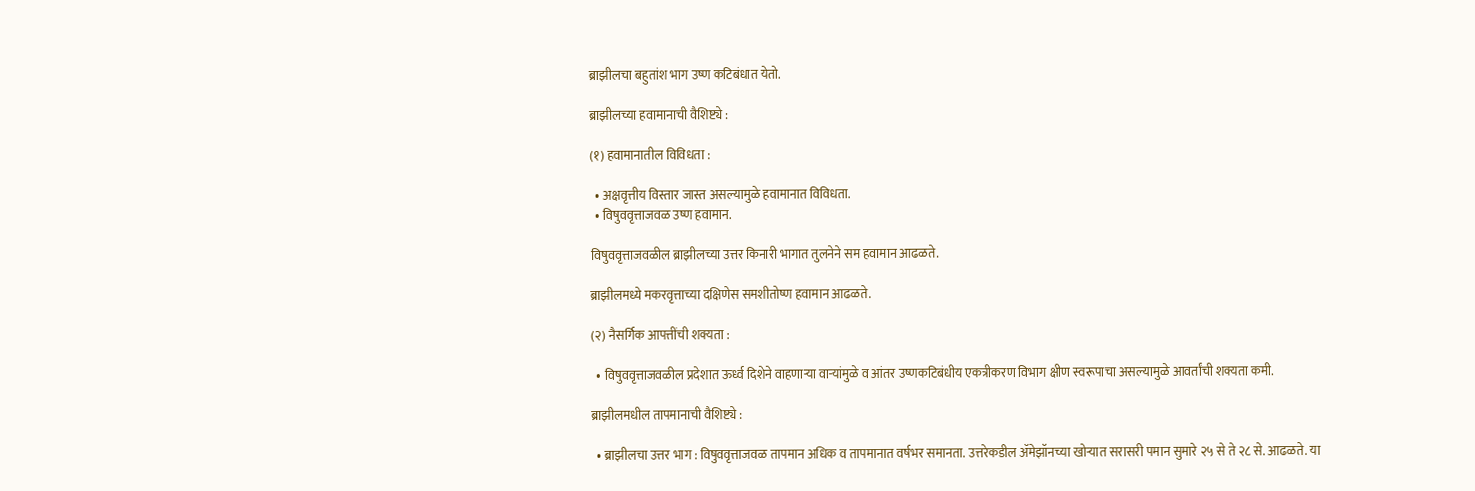ब्राझीलचा बहुतांश भाग उष्ण कटिबंधात येतो.

ब्राझीलच्या हवामानाची वैशिष्ट्ये :

(१) हवामानातील विविधता :

  • अक्षवृत्तीय विस्तार जास्त असल्यामुळे हवामानात विविधता.
  • विषुववृत्ताजवळ उष्ण हवामान.

विषुववृत्ताजवळील ब्राझीलच्या उत्तर किनारी भागात तुलनेने सम हवामान आढळते.

ब्राझीलमध्ये मकरवृत्ताच्या दक्षिणेस समशीतोष्ण हवामान आढळते.

(२) नैसर्गिक आपत्तींची शक्यता :

  • विषुववृत्ताजवळील प्रदेशात ऊर्ध्व दिशेने वाहणाऱ्या वाऱ्यांमुळे व आंतर उष्णकटिबंधीय एकत्रीकरण विभाग क्षीण स्वरूपाचा असल्यामुळे आवर्तांची शक्यता कमी.

ब्राझीलमधील तापमानाची वैशिष्ट्ये :

  • ब्राझीलचा उत्तर भाग : विषुववृत्ताजवळ तापमान अधिक व तापमानात वर्षभर समानता. उत्तरेकडील ॲमेझॉनच्या खोऱ्यात सरासरी पमान सुमारे २५ से ते २८ से. आढळते. या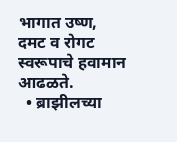भागात उष्ण, दमट व रोगट स्वरूपाचे हवामान आढळते.
  • ब्राझीलच्या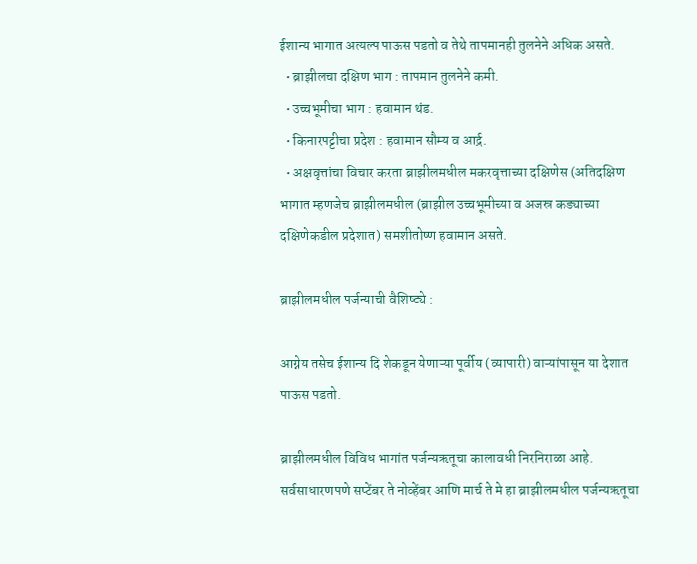ईशान्य भागात अत्यल्प पाऊस पडतो व तेथे तापमानही तुलनेने अधिक असते.
  • ब्राझीलचा दक्षिण भाग : तापमान तुलनेने कमी.
  • उच्चभूमीचा भाग : हवामान थंड.
  • किनारपट्टीचा प्रदेश : हवामान सौम्य व आर्द्र.
  • अक्षवृत्तांचा विचार करता ब्राझीलमधील मकरवृत्ताच्या दक्षिणेस (अतिदक्षिण भागात म्हणजेच ब्राझीलमधील (ब्राझील उच्चभूमीच्या व अजस्र कड्याच्या दक्षिणेकडील प्रदेशात) समशीतोष्ण हवामान असते.

ब्राझीलमधील पर्जन्याची वैशिष्ट्ये :

आग्नेय तसेच ईशान्य दि शेकडून येणाऱ्या पूर्वीय (व्यापारी) वाऱ्यांपासून या देशात पाऊस पडतो.

ब्राझीलमधील विविध भागांत पर्जन्यऋतूचा कालावधी निरनिराळा आहे. सर्वसाधारणपणे सप्टेंबर ते नोव्हेंबर आणि मार्च ते मे हा ब्राझीलमधील पर्जन्यऋतूचा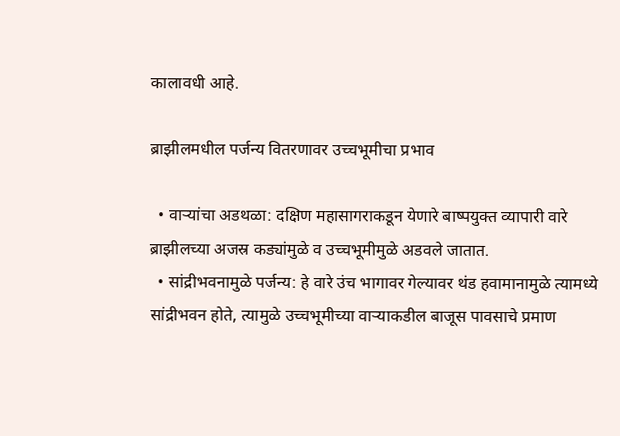कालावधी आहे.

ब्राझीलमधील पर्जन्य वितरणावर उच्चभूमीचा प्रभाव

  • वाऱ्यांचा अडथळा: दक्षिण महासागराकडून येणारे बाष्पयुक्त व्यापारी वारे ब्राझीलच्या अजस्र कड्यांमुळे व उच्चभूमीमुळे अडवले जातात.
  • सांद्रीभवनामुळे पर्जन्य: हे वारे उंच भागावर गेल्यावर थंड हवामानामुळे त्यामध्ये सांद्रीभवन होते, त्यामुळे उच्चभूमीच्या वाऱ्याकडील बाजूस पावसाचे प्रमाण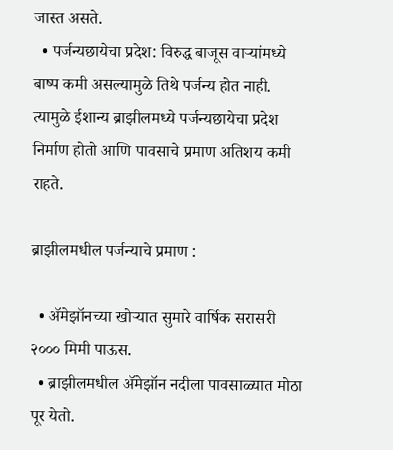जास्त असते.
  • पर्जन्यछायेचा प्रदेश: विरुद्ध बाजूस वाऱ्यांमध्ये बाष्प कमी असल्यामुळे तिथे पर्जन्य होत नाही. त्यामुळे ईशान्य ब्राझीलमध्ये पर्जन्यछायेचा प्रदेश निर्माण होतो आणि पावसाचे प्रमाण अतिशय कमी राहते.

ब्राझीलमधील पर्जन्याचे प्रमाण :

  • ॲमेझॉनच्या खोऱ्यात सुमारे वार्षिक सरासरी २००० मिमी पाऊस.
  • ब्राझीलमधील ॲमेझॉन नदीला पावसाळ्यात मोठा पूर येतो.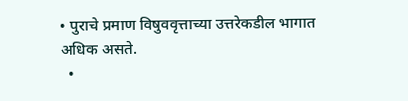• पुराचे प्रमाण विषुववृत्ताच्या उत्तरेकडील भागात अधिक असते.
  •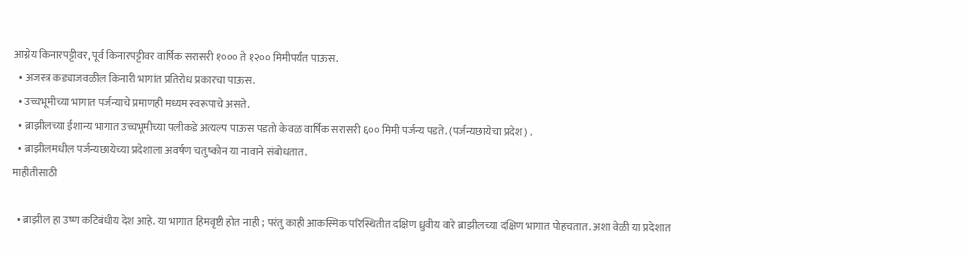आग्नेय किनारपट्टीवर, पूर्व किनारपट्टीवर वार्षिक सरासरी १००० ते १२०० मिमीपर्यंत पाऊस.
  • अजस्त्र कड्याजवळील किनारी भागांत प्रतिरोध प्रकारचा पाऊस.
  • उच्चभूमीच्या भागात पर्जन्याचे प्रमाणही मध्यम स्वरूपाचे असते.
  • ब्राझीलच्या ईशान्य भागात उच्चभूमीच्या पलीकडे अत्यल्प पाऊस पडतो केवळ वार्षिक सरासरी ६०० मिमी पर्जन्य पडते. (पर्जन्यछायेचा प्रदेश) .
  • ब्राझीलमधील पर्जन्यछायेच्या प्रदेशाला अवर्षण चतुष्कोन या नावाने संबोधतात.
माहीतीसाठी

  • ब्राझील हा उष्ण कटिबंधीय देश आहे. या भागात हिमवृष्टी होत नाही ; परंतु काही आकस्मिक परिस्थितीत दक्षिण ध्रुवीय वारे ब्राझीलच्या दक्षिण भागात पोहचतात. अशा वेळी या प्रदेशात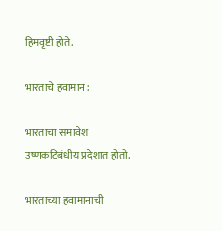हिमवृष्टी होते.

भारताचे हवामान :

भारताचा समावेश उष्णकटिबंधीय प्रदेशात होतो.

भारताच्या हवामानाची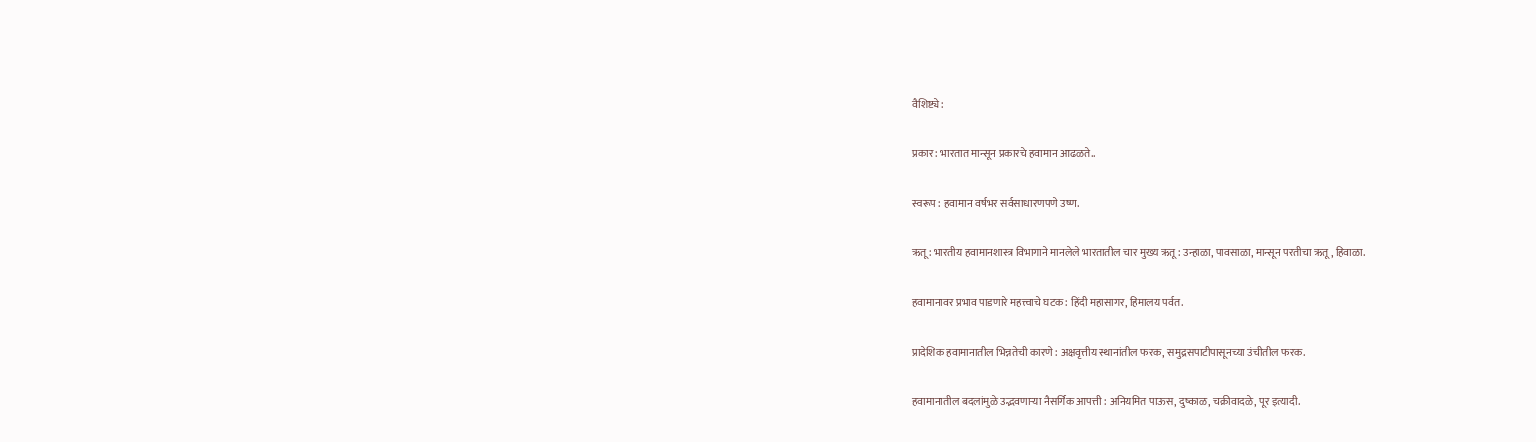वैशिष्ट्ये :

प्रकार : भारतात मान्सून प्रकारचे हवामान आढळते..

स्वरूप : हवामान वर्षभर सर्वसाधारणपणे उष्ण.

ऋतू : भारतीय हवामानशास्त्र विभागाने मानलेले भारतातील चार मुख्य ऋतू : उन्हाळा, पावसाळा, मान्सून परतीचा ऋतू, हिवाळा.

हवामानावर प्रभाव पाडणारे महत्त्वाचे घटक : हिंदी महासागर, हिमालय पर्वत.

प्रादेशिक हवामानातील भिन्नतेची कारणे : अक्षवृत्तीय स्थानांतील फरक, समुद्रसपाटीपासूनच्या उंचीतील फरक.

हवामानातील बदलांमुळे उद्भवणाऱ्या नैसर्गिक आपत्ती : अनियमित पाऊस, दुष्काळ, चक्रीवादळे, पूर इत्यादी.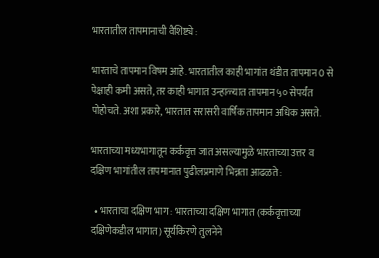भारतातील तापमानाची वैशिष्ट्ये :

भारताचे तापमान विषम आहे. भारतातील काही भागांत थंडीत तापमान 0 से पेक्षाही कमी असते, तर काही भागात उन्हाळ्यात तापमान ५० सेपर्यंत पोहोचते. अशा प्रकारे, भारतात सरासरी वार्षिक तापमान अधिक असते.

भारताच्या मध्यभागातून कर्कवृत्त जात असल्यामुळे भारताच्या उत्तर व दक्षिण भागांतील तापमानात पुढीलप्रमाणे भिन्नता आढळते :

  • भारताचा दक्षिण भाग : भारताच्या दक्षिण भागात (कर्कवृत्ताच्या दक्षिणेकडील भागात) सूर्यकिरणे तुलनेने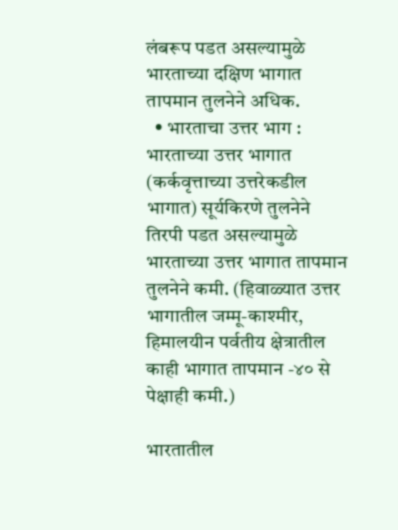लंबरूप पडत असल्यामुळे भारताच्या दक्षिण भागात तापमान तुलनेने अधिक.
  • भारताचा उत्तर भाग : भारताच्या उत्तर भागात (कर्कवृत्ताच्या उत्तरेकडील भागात) सूर्यकिरणे तुलनेने तिरपी पडत असल्यामुळे भारताच्या उत्तर भागात तापमान तुलनेने कमी. (हिवाळ्यात उत्तर भागातील जम्मू-काश्मीर, हिमालयीन पर्वतीय क्षेत्रातील काही भागात तापमान -४० से पेक्षाही कमी.)

भारतातील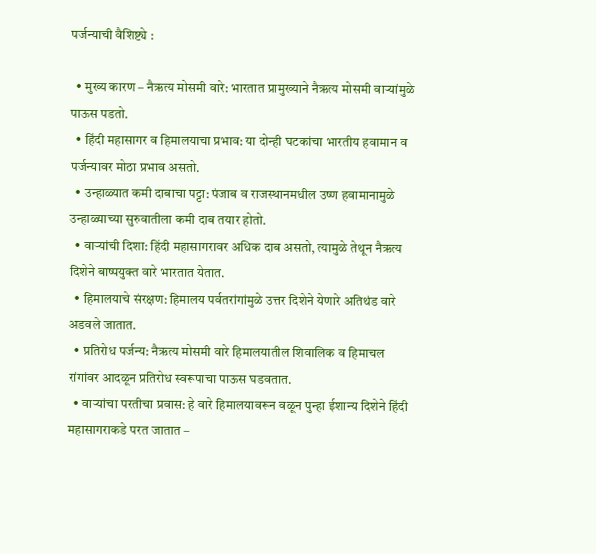पर्जन्याची वैशिष्ट्ये :

  • मुख्य कारण – नैऋत्य मोसमी वारे: भारतात प्रामुख्याने नैऋत्य मोसमी वाऱ्यांमुळे पाऊस पडतो.
  • हिंदी महासागर व हिमालयाचा प्रभाव: या दोन्ही घटकांचा भारतीय हवामान व पर्जन्यावर मोठा प्रभाव असतो.
  • उन्हाळ्यात कमी दाबाचा पट्टा: पंजाब व राजस्थानमधील उष्ण हवामानामुळे उन्हाळ्याच्या सुरुवातीला कमी दाब तयार होतो.
  • वाऱ्यांची दिशा: हिंदी महासागरावर अधिक दाब असतो, त्यामुळे तेथून नैऋत्य दिशेने बाष्पयुक्त वारे भारतात येतात.
  • हिमालयाचे संरक्षण: हिमालय पर्वतरांगांमुळे उत्तर दिशेने येणारे अतिथंड वारे अडवले जातात.
  • प्रतिरोध पर्जन्य: नैऋत्य मोसमी वारे हिमालयातील शिवालिक व हिमाचल रांगांवर आदळून प्रतिरोध स्वरूपाचा पाऊस घडवतात.
  • वाऱ्यांचा परतीचा प्रवास: हे वारे हिमालयावरून वळून पुन्हा ईशान्य दिशेने हिंदी महासागराकडे परत जातात –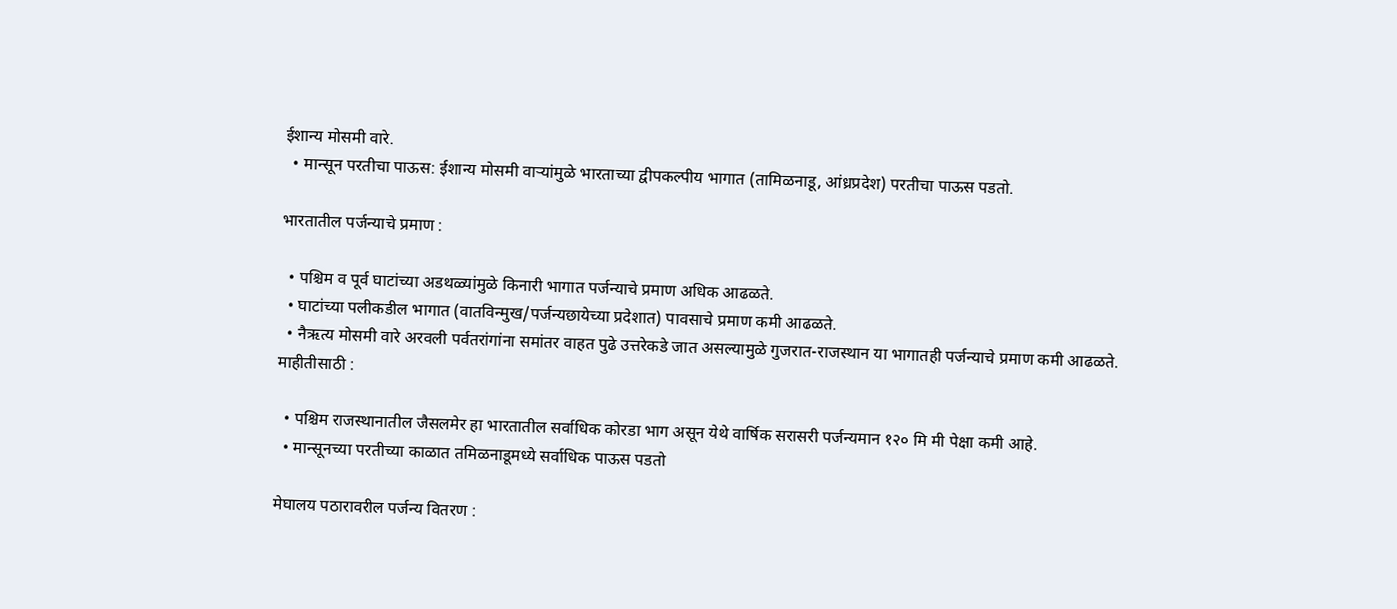ईशान्य मोसमी वारे.
  • मान्सून परतीचा पाऊस: ईशान्य मोसमी वाऱ्यांमुळे भारताच्या द्वीपकल्पीय भागात (तामिळनाडू, आंध्रप्रदेश) परतीचा पाऊस पडतो.

भारतातील पर्जन्याचे प्रमाण :

  • पश्चिम व पूर्व घाटांच्या अडथळ्यांमुळे किनारी भागात पर्जन्याचे प्रमाण अधिक आढळते.
  • घाटांच्या पलीकडील भागात (वातविन्मुख/पर्जन्यछायेच्या प्रदेशात) पावसाचे प्रमाण कमी आढळते.
  • नैऋत्य मोसमी वारे अरवली पर्वतरांगांना समांतर वाहत पुढे उत्तरेकडे जात असल्यामुळे गुजरात-राजस्थान या भागातही पर्जन्याचे प्रमाण कमी आढळते.
माहीतीसाठी :

  • पश्चिम राजस्थानातील जैसलमेर हा भारतातील सर्वाधिक कोरडा भाग असून येथे वार्षिक सरासरी पर्जन्यमान १२० मि मी पेक्षा कमी आहे.
  • मान्सूनच्या परतीच्या काळात तमिळनाडूमध्ये सर्वाधिक पाऊस पडतो

मेघालय पठारावरील पर्जन्य वितरण :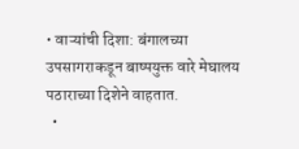• वाऱ्यांची दिशा: बंगालच्या उपसागराकडून बाष्पयुक्त वारे मेघालय पठाराच्या दिशेने वाहतात.
  •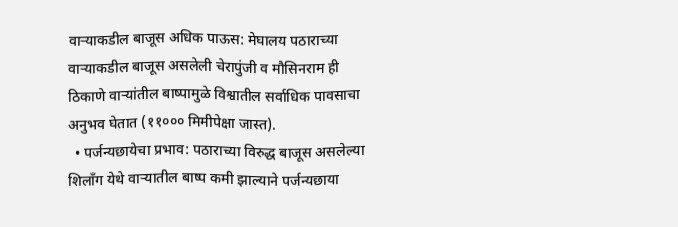वाऱ्याकडील बाजूस अधिक पाऊस: मेघालय पठाराच्या वाऱ्याकडील बाजूस असलेली चेरापुंजी व मौसिनराम ही ठिकाणे वाऱ्यांतील बाष्पामुळे विश्वातील सर्वाधिक पावसाचा अनुभव घेतात (११००० मिमीपेक्षा जास्त).
  • पर्जन्यछायेचा प्रभाव: पठाराच्या विरुद्ध बाजूस असलेल्या शिलाँग येथे वाऱ्यातील बाष्प कमी झाल्याने पर्जन्यछाया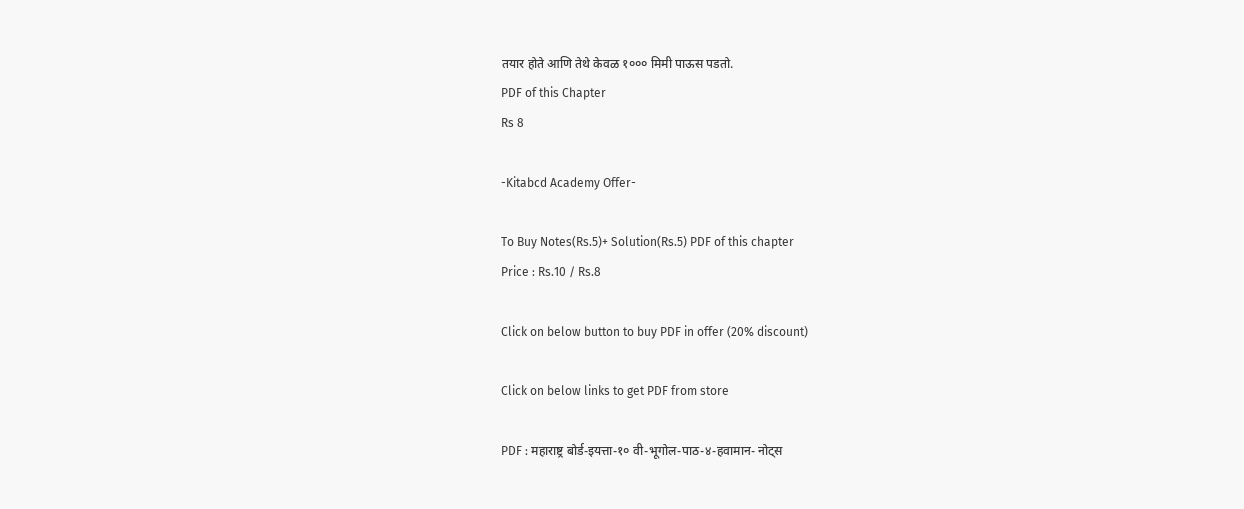तयार होते आणि तेथे केवळ १००० मिमी पाऊस पडतो.
PDF of this Chapter
Rs 8

-Kitabcd Academy Offer-

To Buy Notes(Rs.5)+ Solution(Rs.5) PDF of this chapter
Price : Rs.10 / Rs.8

Click on below button to buy PDF in offer (20% discount)

Click on below links to get PDF from store

PDF : महाराष्ट्र बोर्ड-इयत्ता-१० वी-भूगोल-पाठ-४-हवामान- नोट्स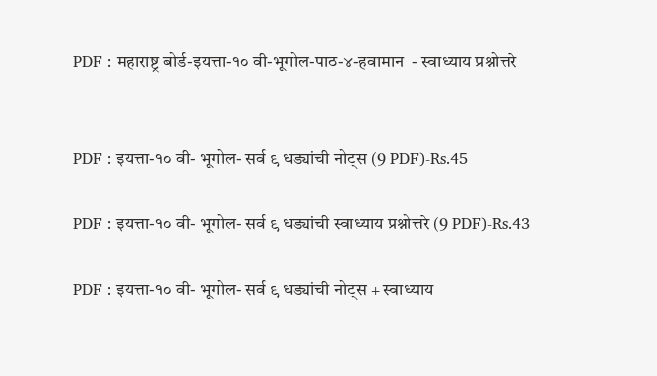PDF : महाराष्ट्र बोर्ड-इयत्ता-१० वी-भूगोल-पाठ-४-हवामान  - स्वाध्याय प्रश्नोत्तरे


PDF : इयत्ता-१० वी- भूगोल- सर्व ९ धड्यांची नोट्स (9 PDF)-Rs.45

PDF : इयत्ता-१० वी- भूगोल- सर्व ९ धड्यांची स्वाध्याय प्रश्नोत्तरे (9 PDF)-Rs.43

PDF : इयत्ता-१० वी- भूगोल- सर्व ९ धड्यांची नोट्स + स्वाध्याय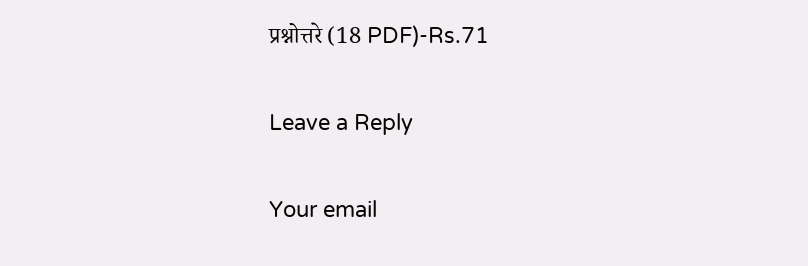प्रश्नोत्तरे (18 PDF)-Rs.71

Leave a Reply

Your email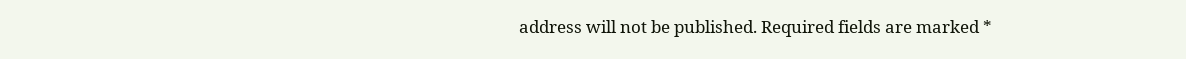address will not be published. Required fields are marked *